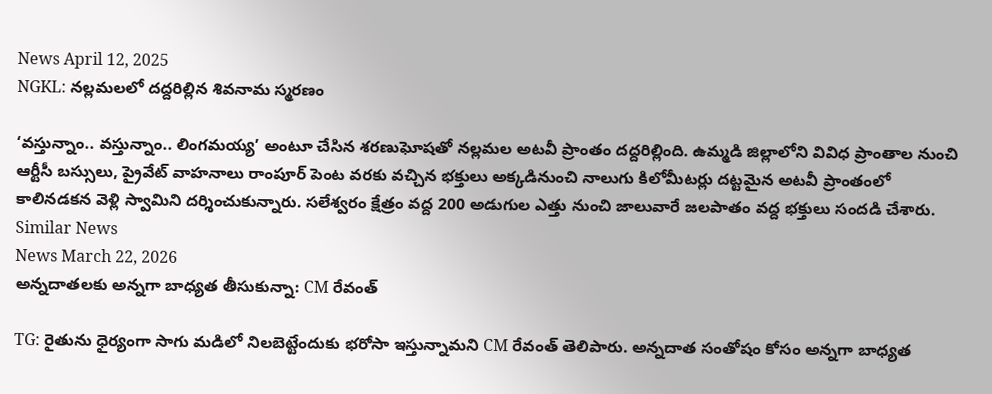News April 12, 2025
NGKL: నల్లమలలో దద్దరిల్లిన శివనామ స్మరణం

‘వస్తున్నాం.. వస్తున్నాం.. లింగమయ్య’ అంటూ చేసిన శరణుఘోషతో నల్లమల అటవీ ప్రాంతం దద్దరిల్లింది. ఉమ్మడి జిల్లాలోని వివిధ ప్రాంతాల నుంచి ఆర్టీసీ బస్సులు, ప్రైవేట్ వాహనాలు రాంపూర్ పెంట వరకు వచ్చిన భక్తులు అక్కడినుంచి నాలుగు కిలోమీటర్లు దట్టమైన అటవీ ప్రాంతంలో కాలినడకన వెళ్లి స్వామిని దర్శించుకున్నారు. సలేశ్వరం క్షేత్రం వద్ద 200 అడుగుల ఎత్తు నుంచి జాలువారే జలపాతం వద్ద భక్తులు సందడి చేశారు.
Similar News
News March 22, 2026
అన్నదాతలకు అన్నగా బాధ్యత తీసుకున్నా: CM రేవంత్

TG: రైతును ధైర్యంగా సాగు మడిలో నిలబెట్టేందుకు భరోసా ఇస్తున్నామని CM రేవంత్ తెలిపారు. అన్నదాత సంతోషం కోసం అన్నగా బాధ్యత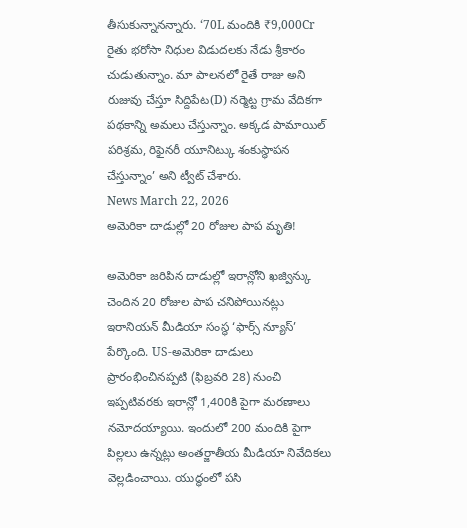తీసుకున్నానన్నారు. ‘70L మందికి ₹9,000Cr రైతు భరోసా నిధుల విడుదలకు నేడు శ్రీకారం చుడుతున్నాం. మా పాలనలో రైతే రాజు అని రుజువు చేస్తూ సిద్దిపేట(D) నర్మెట్ట గ్రామ వేదికగా పథకాన్ని అమలు చేస్తున్నాం. అక్కడ పామాయిల్ పరిశ్రమ, రిఫైనరీ యూనిట్కు శంకుస్థాపన చేస్తున్నాం’ అని ట్వీట్ చేశారు.
News March 22, 2026
అమెరికా దాడుల్లో 20 రోజుల పాప మృతి!

అమెరికా జరిపిన దాడుల్లో ఇరాన్లోని ఖజ్విన్కు చెందిన 20 రోజుల పాప చనిపోయినట్లు ఇరానియన్ మీడియా సంస్థ ‘ఫార్స్ న్యూస్’ పేర్కొంది. US-అమెరికా దాడులు ప్రారంభించినప్పటి (ఫిబ్రవరి 28) నుంచి ఇప్పటివరకు ఇరాన్లో 1,400కి పైగా మరణాలు నమోదయ్యాయి. ఇందులో 200 మందికి పైగా పిల్లలు ఉన్నట్లు అంతర్జాతీయ మీడియా నివేదికలు వెల్లడించాయి. యుద్ధంలో పసి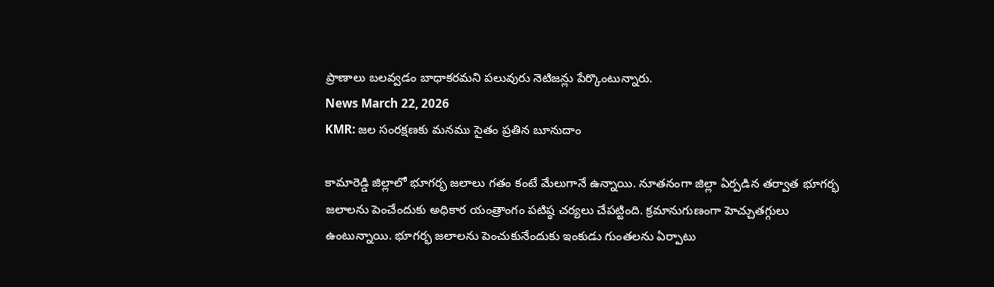ప్రాణాలు బలవ్వడం బాధాకరమని పలువురు నెటిజన్లు పేర్కొంటున్నారు.
News March 22, 2026
KMR: జల సంరక్షణకు మనము సైతం ప్రతిన బూనుదాం

కామారెడ్డి జిల్లాలో భూగర్భ జలాలు గతం కంటే మేలుగానే ఉన్నాయి. నూతనంగా జిల్లా ఏర్పడిన తర్వాత భూగర్భ జలాలను పెంచేందుకు అధికార యంత్రాంగం పటిష్ఠ చర్యలు చేపట్టింది. క్రమానుగుణంగా హెచ్చుతగ్గులు ఉంటున్నాయి. భూగర్భ జలాలను పెంచుకునేందుకు ఇంకుడు గుంతలను ఏర్పాటు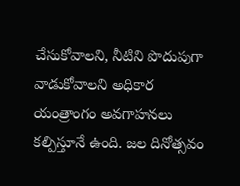చేసుకోవాలని, నీటిని పొదుపుగా వాడుకోవాలని అధికార యంత్రాంగం అవగాహనలు కల్పిస్తూనే ఉంది. జల దినోత్సవం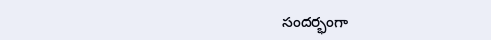సందర్భంగా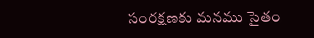సంరక్షణకు మనము సైతం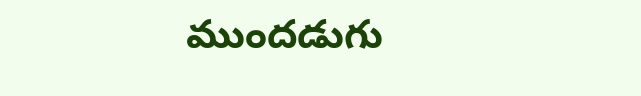ముందడుగు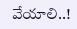వేయాలి..!